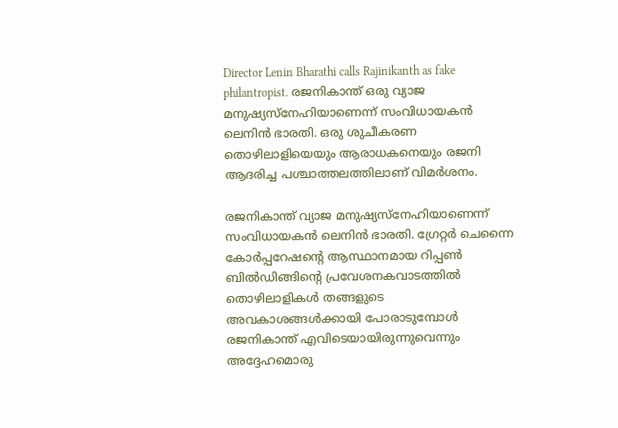Director Lenin Bharathi calls Rajinikanth as fake philantropist. രജനികാന്ത് ഒരു വ്യാജ മനുഷ്യസ്‌നേഹിയാണെന്ന് സംവിധായകൻ ലെനിൻ ഭാരതി. ഒരു ശുചീകരണ തൊഴിലാളിയെയും ആരാധകനെയും രജനി ആദരിച്ച പശ്ചാത്തലത്തിലാണ് വിമർശനം.

രജനികാന്ത് വ്യാജ മനുഷ്യസ്നേഹിയാണെന്ന് സംവിധായകൻ ലെനിൻ ഭാരതി. ഗ്രേറ്റർ ചെന്നൈ കോർപ്പറേഷന്റെ ആസ്ഥാനമായ റിപ്പൺ ബിൽഡിങ്ങിന്റെ പ്രവേശനകവാടത്തിൽ തൊഴിലാളികൾ തങ്ങളുടെ അവകാശങ്ങൾക്കായി പോരാടുമ്പോൾ രജനികാന്ത് എവിടെയായിരുന്നുവെന്നും അദ്ദേഹമൊരു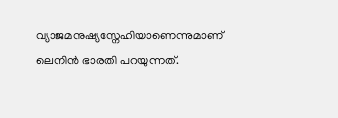വ്യാജമനുഷ്യസ്നേഹിയാണെന്നുമാണ് ലെനിൻ ഭാരതി പറയുന്നത്.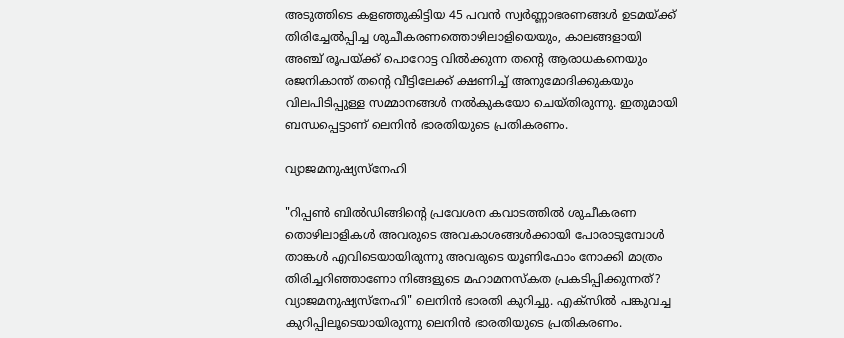അടുത്തിടെ കളഞ്ഞുകിട്ടിയ 45 പവൻ സ്വർണ്ണാഭരണങ്ങൾ ഉടമയ്ക്ക് തിരിച്ചേൽപ്പിച്ച ശുചീകരണത്തൊഴിലാളിയെയും, കാലങ്ങളായി അഞ്ച് രൂപയ്ക്ക് പൊറോട്ട വിൽക്കുന്ന തന്റെ ആരാധകനെയും രജനികാന്ത് തന്റെ വീട്ടിലേക്ക് ക്ഷണിച്ച് അനുമോദിക്കുകയും വിലപിടിപ്പുള്ള സമ്മാനങ്ങൾ നൽകുകയോ ചെയ്തിരുന്നു. ഇതുമായി ബന്ധപ്പെട്ടാണ് ലെനിൻ ഭാരതിയുടെ പ്രതികരണം.

വ്യാജമനുഷ്യസ്നേഹി

"റിപ്പൺ ബിൽ‍ഡിങ്ങിന്റെ പ്രവേശന കവാടത്തിൽ ശുചീകരണ തൊഴിലാളികൾ അവരുടെ അവകാശങ്ങൾക്കായി പോരാടുമ്പോൾ താങ്കൾ എവിടെയായിരുന്നു അവരുടെ യൂണിഫോം നോക്കി മാത്രം തിരിച്ചറിഞ്ഞാണോ നിങ്ങളുടെ മഹാമനസ്കത പ്രകടിപ്പിക്കുന്നത്? വ്യാജമനുഷ്യസ്നേഹി" ലെനിൻ ഭാരതി കുറിച്ചു. എക്‌സിൽ പങ്കുവച്ച കുറിപ്പിലൂടെയായിരുന്നു ലെനിൻ ഭാരതിയുടെ പ്രതികരണം.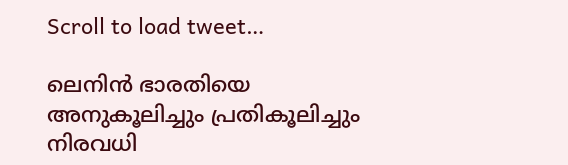Scroll to load tweet…

ലെനിൻ ഭാരതിയെ അനുകൂലിച്ചും പ്രതികൂലിച്ചും നിരവധി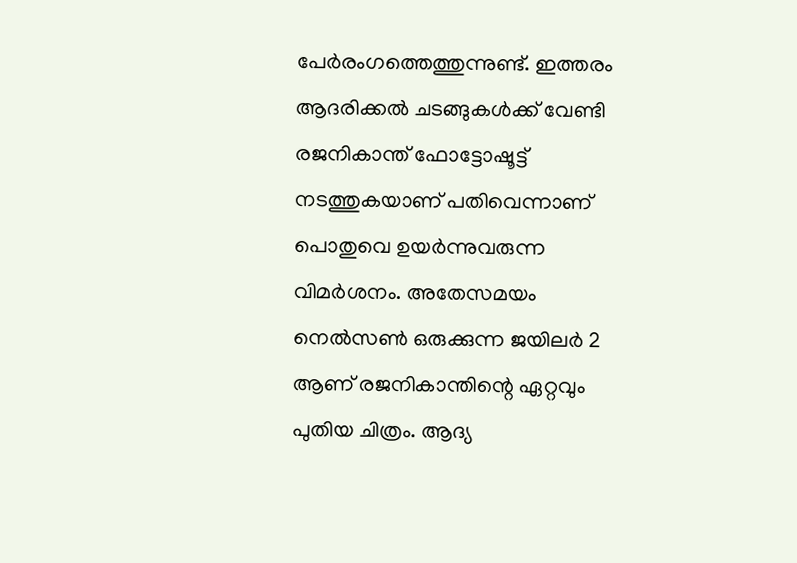പേർരംഗത്തെത്തുന്നുണ്ട്. ഇത്തരം ആദരിക്കൽ ചടങ്ങുകൾക്ക് വേണ്ടി രജനികാന്ത് ഫോട്ടോഷൂട്ട് നടത്തുകയാണ് പതിവെന്നാണ് പൊതുവെ ഉയർന്നുവരുന്ന വിമർശനം. അതേസമയം നെൽസൺ ഒരുക്കുന്ന ജയിലർ 2 ആണ് രജനികാന്തിന്റെ ഏറ്റവും പുതിയ ചിത്രം. ആദ്യ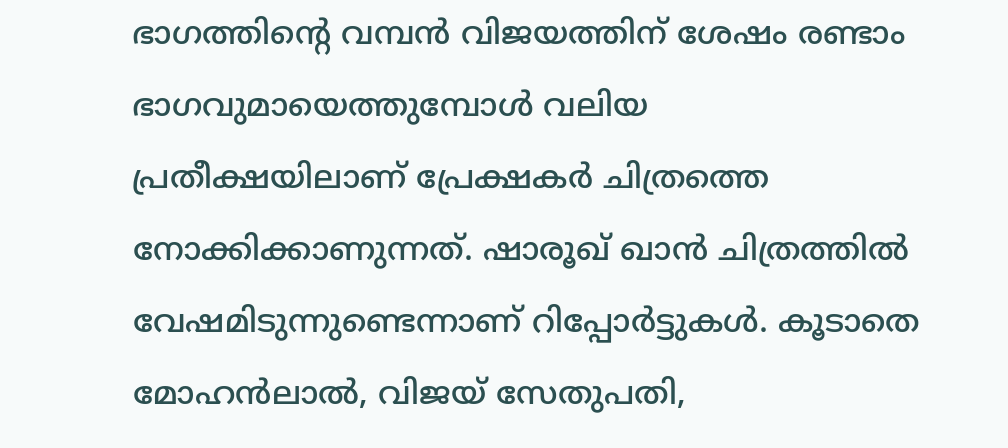ഭാഗത്തിന്റെ വമ്പൻ വിജയത്തിന് ശേഷം രണ്ടാം ഭാഗവുമായെത്തുമ്പോൾ വലിയ പ്രതീക്ഷയിലാണ് പ്രേക്ഷകർ ചിത്രത്തെ നോക്കിക്കാണുന്നത്. ഷാരൂഖ് ഖാൻ ചിത്രത്തിൽ വേഷമിടുന്നുണ്ടെന്നാണ് റിപ്പോർട്ടുകൾ. കൂടാതെ മോഹൻലാൽ, വിജയ് സേതുപതി,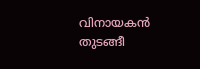വിനായകൻ തുടങ്ങീ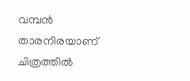വമ്പൻ താരനിരയാണ് ചിത്രത്തിൽ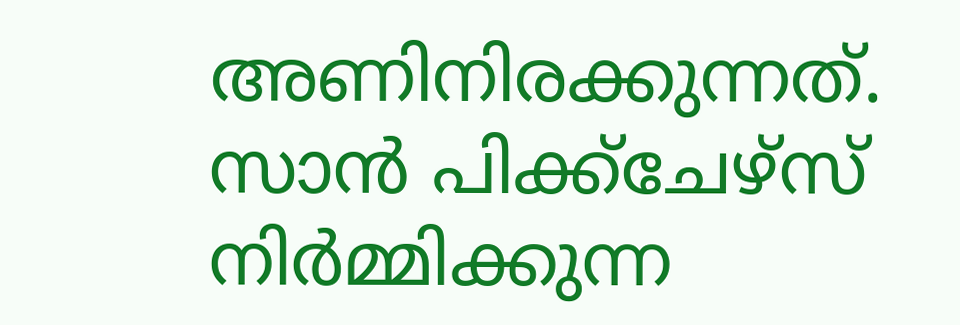അണിനിരക്കുന്നത്. സാൻ പിക്ക്‌ചേഴ്‌സ് നിർമ്മിക്കുന്ന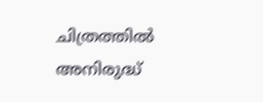ചിത്രത്തിൽ അനിരുദ്ധ്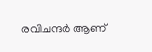രവിചന്ദർ ആണ്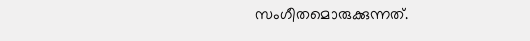സംഗീതമൊരുക്കുന്നത്.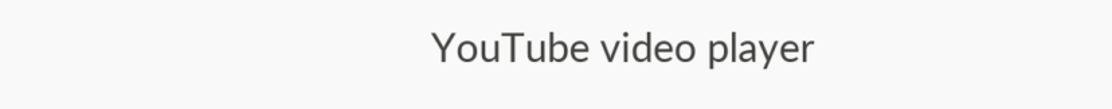YouTube video player